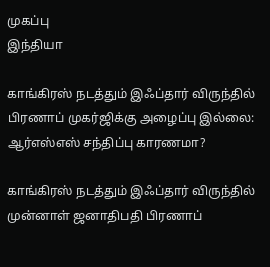முகப்பு
இந்தியா

காங்கிரஸ் நடத்தும் இஃப்தார் விருந்தில் பிரணாப் முகர்ஜிக்கு அழைப்பு இல்லை: ஆர்எஸ்எஸ் சந்திப்பு காரணமா?

காங்கிரஸ் நடத்தும் இஃப்தார் விருந்தில் முன்னாள் ஜனாதிபதி பிரணாப்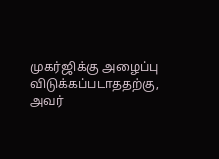முகர்ஜிக்கு அழைப்பு விடுக்கப்படாததற்கு, அவர்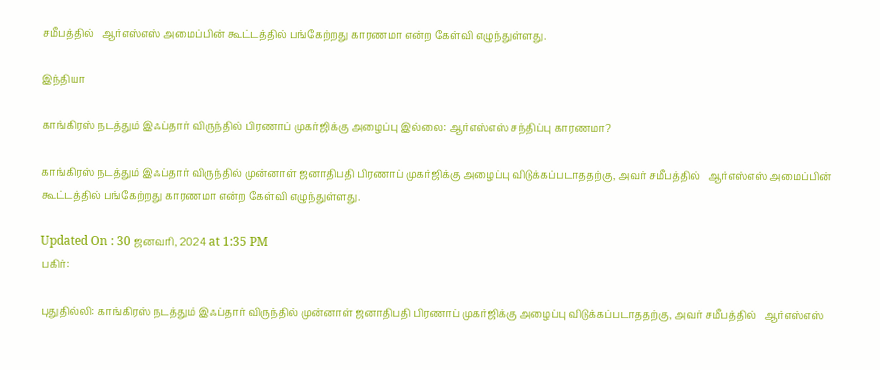சமீபத்தில்   ஆர்எஸ்எஸ் அமைப்பின் கூட்டத்தில் பங்கேற்றது காரணமா என்ற கேள்வி எழுந்துள்ளது.

இந்தியா

காங்கிரஸ் நடத்தும் இஃப்தார் விருந்தில் பிரணாப் முகர்ஜிக்கு அழைப்பு இல்லை: ஆர்எஸ்எஸ் சந்திப்பு காரணமா?

காங்கிரஸ் நடத்தும் இஃப்தார் விருந்தில் முன்னாள் ஜனாதிபதி பிரணாப் முகர்ஜிக்கு அழைப்பு விடுக்கப்படாததற்கு, அவர் சமீபத்தில்   ஆர்எஸ்எஸ் அமைப்பின் கூட்டத்தில் பங்கேற்றது காரணமா என்ற கேள்வி எழுந்துள்ளது.

Updated On : 30 ஜனவரி, 2024 at 1:35 PM
பகிர்:

புதுதில்லி: காங்கிரஸ் நடத்தும் இஃப்தார் விருந்தில் முன்னாள் ஜனாதிபதி பிரணாப் முகர்ஜிக்கு அழைப்பு விடுக்கப்படாததற்கு, அவர் சமீபத்தில்   ஆர்எஸ்எஸ்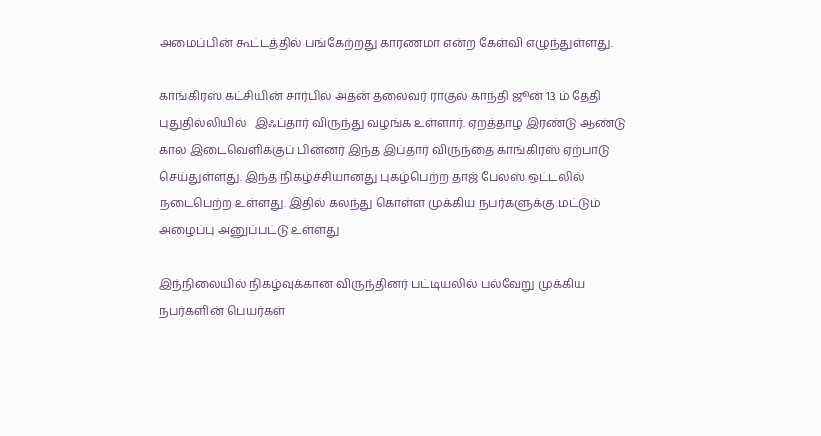அமைப்பின் கூட்டத்தில் பங்கேற்றது காரணமா என்ற கேள்வி எழுந்துள்ளது.

காங்கிரஸ் கட்சியின் சார்பில் அதன் தலைவர் ராகுல் காந்தி ஜூன் 13 ம் தேதி புதுதில்லியில்   இஃப்தார் விருந்து வழங்க உள்ளார். ஏறத்தாழ இரண்டு ஆண்டு கால இடைவெளிக்குப் பின்னர் இந்த இப்தார் விருந்தை காங்கிரஸ் ஏற்பாடு செய்துள்ளது. இந்த நிகழ்ச்சியானது புகழ்பெற்ற தாஜ் பேலஸ் ஒட்டலில் நடைபெற்ற உள்ளது. இதில் கலந்து கொள்ள முக்கிய நபர்களுக்கு மட்டும் அழைப்பு அனுப்பட்டு உள்ளது

இந்நிலையில் நிகழ்வுக்கான விருந்தினர் பட்டியலில் பல்வேறு முக்கிய நபர்களின் பெயர்கள்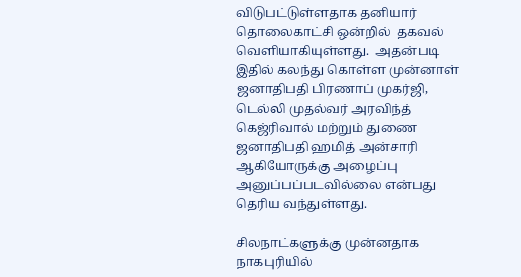விடுபட்டுள்ளதாக தனியார் தொலைகாட்சி ஒன்றில்  தகவல் வெளியாகியுள்ளது.  அதன்படி இதில் கலந்து கொள்ள முன்னாள்  ஜனாதிபதி பிரணாப் முகர்ஜி, டெல்லி முதல்வர் அரவிந்த் கெஜ்ரிவால் மற்றும் துணை ஜனாதிபதி ஹமித் அன்சாரி ஆகியோருக்கு அழைப்பு அனுப்பப்படவில்லை என்பது தெரிய வந்துள்ளது.

சிலநாட்களுக்கு முன்னதாக நாகபுரியில்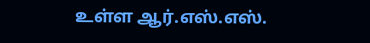உள்ள ஆர்.எஸ்.எஸ்.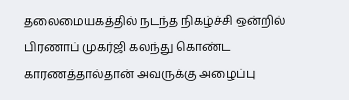தலைமையகத்தில் நடந்த நிகழ்ச்சி ஒன்றில் பிரணாப் முகர்ஜி கலந்து கொண்ட காரணத்தால்தான் அவருக்கு அழைப்பு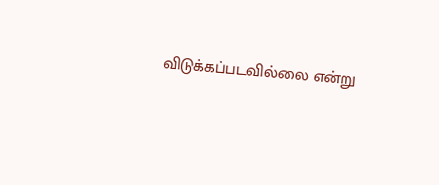விடுக்கப்படவில்லை என்று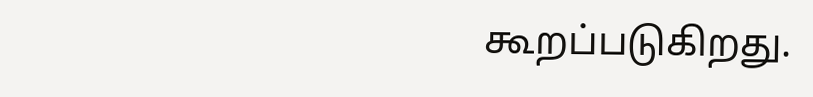கூறப்படுகிறது.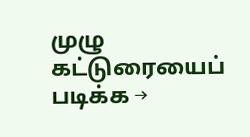முழு கட்டுரையைப் படிக்க →